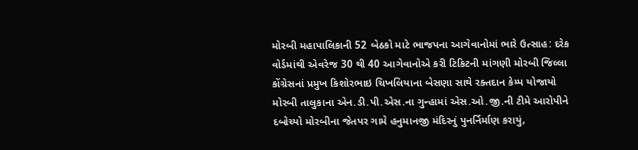મોરબી મહાપાલિકાની 52 બેઠકો માટે ભાજપના આગેવાનોમાં ભારે ઉત્સાહ: દરેક વોર્ડમાંથી એવરેજ 30 થી 40 આગેવાનોએ કરી ટિકિટની માંગણી મોરબી જિલ્લા કોંગ્રેસનાં પ્રમુખ કિશોરભાઇ ચિખલિયાના બેસણા સાથે રક્તદાન કેમ્પ યોજાયો મોરબી તાલુકાના એન.ડી.પી.એસ.ના ગુન્હામાં એસ.ઓ.જી.ની ટીમે આરોપીને દબોચ્યો મોરબીના જેતપર ગામે હનુમાનજી મંદિરનું પુનર્નિર્માણ કરાયું,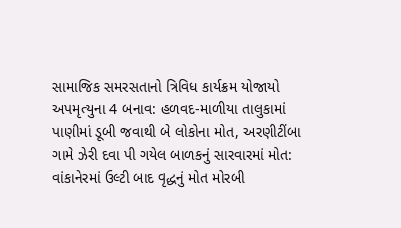સામાજિક સમરસતાનો ત્રિવિધ કાર્યક્રમ યોજાયો અપમૃત્યુના 4 બનાવ: હળવદ-માળીયા તાલુકામાં પાણીમાં ડૂબી જવાથી બે લોકોના મોત, અરણીટીંબા ગામે ઝેરી દવા પી ગયેલ બાળકનું સારવારમાં મોત: વાંકાનેરમાં ઉલ્ટી બાદ વૃદ્ધનું મોત મોરબી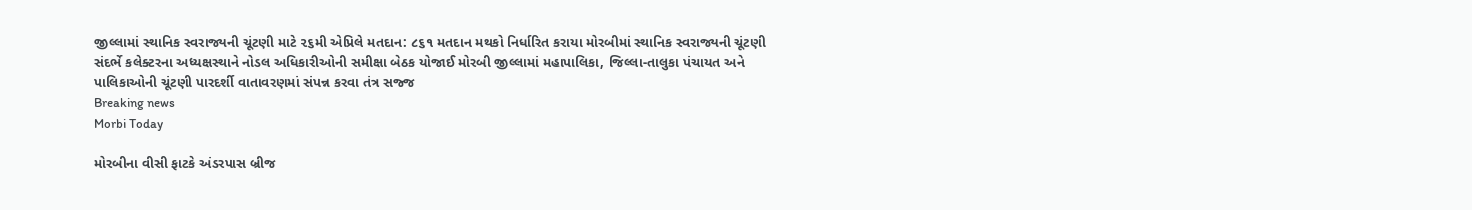જીલ્લામાં સ્થાનિક સ્વરાજ્યની ચૂંટણી માટે ૨૬મી એપ્રિલે મતદાન: ૮૬૧ મતદાન મથકો નિર્ધારિત કરાયા મોરબીમાં સ્થાનિક સ્વરાજ્યની ચૂંટણી સંદર્ભે કલેક્ટરના અધ્યક્ષસ્થાને નોડલ અધિકારીઓની સમીક્ષા બેઠક યોજાઈ મોરબી જીલ્લામાં મહાપાલિકા, જિલ્લા-તાલુકા પંચાયત અને પાલિકાઓની ચૂંટણી પારદર્શી વાતાવરણમાં સંપન્ન કરવા તંત્ર સજ્જ
Breaking news
Morbi Today

મોરબીના વીસી ફાટકે અંડરપાસ બ્રીજ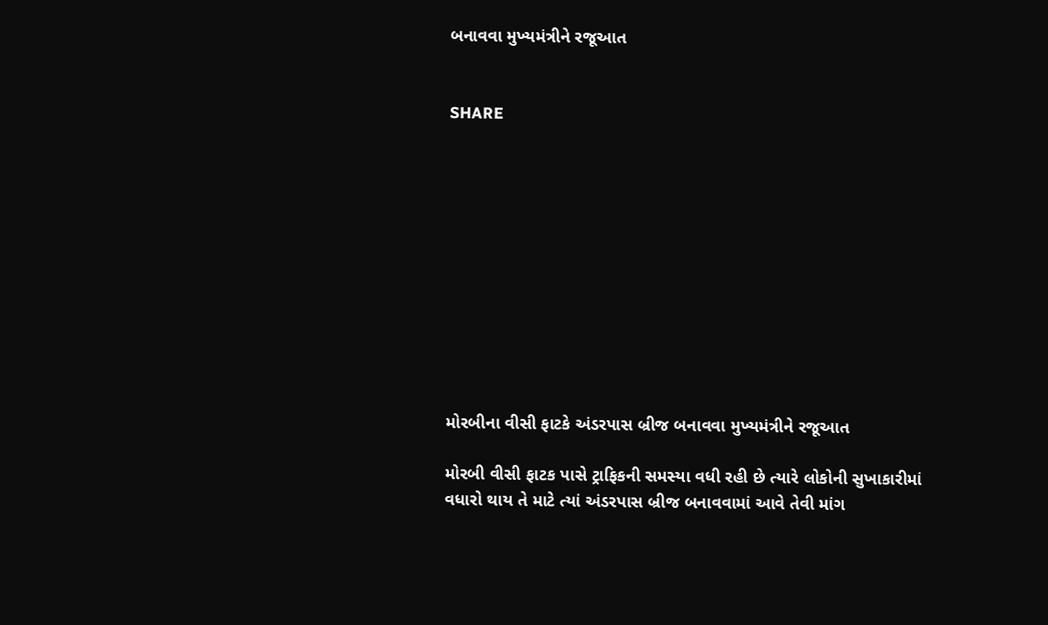બનાવવા મુખ્યમંત્રીને રજૂઆત


SHARE











મોરબીના વીસી ફાટકે અંડરપાસ બ્રીજ બનાવવા મુખ્યમંત્રીને રજૂઆત

મોરબી વીસી ફાટક પાસે ટ્રાફિકની સમસ્યા વધી રહી છે ત્યારે લોકોની સુખાકારીમાં વધારો થાય તે માટે ત્યાં અંડરપાસ બ્રીજ બનાવવામાં આવે તેવી માંગ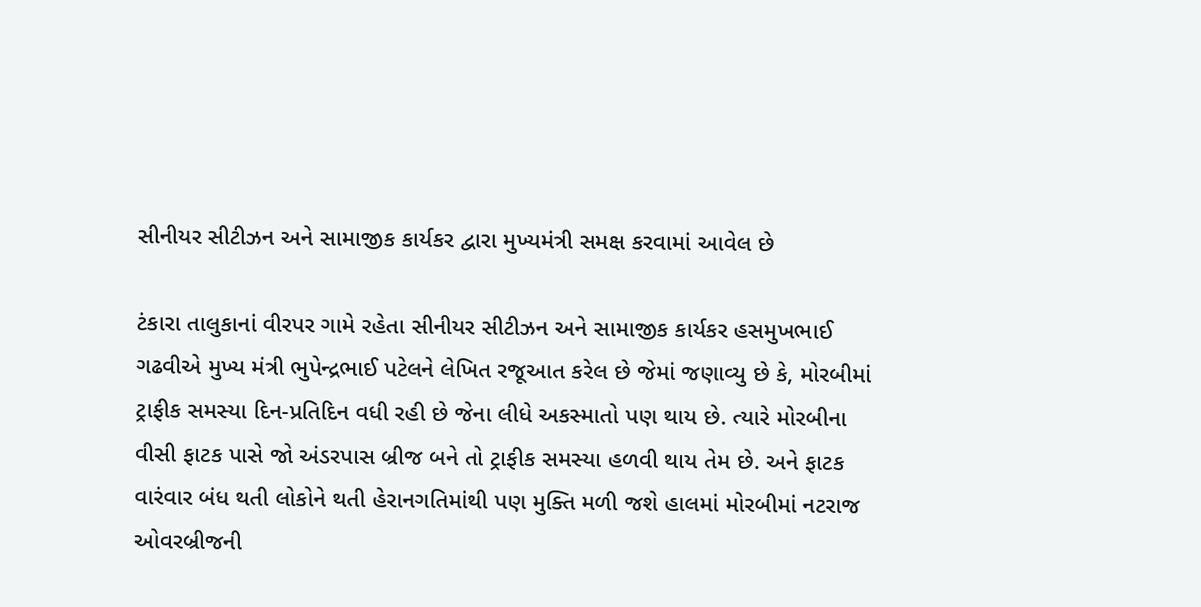સીનીયર સીટીઝન અને સામાજીક કાર્યકર દ્વારા મુખ્યમંત્રી સમક્ષ કરવામાં આવેલ છે

ટંકારા તાલુકાનાં વીરપર ગામે રહેતા સીનીયર સીટીઝન અને સામાજીક કાર્યકર હસમુખભાઈ ગઢવીએ મુખ્ય મંત્રી ભુપેન્દ્રભાઈ પટેલને લેખિત રજૂઆત કરેલ છે જેમાં જણાવ્યુ છે કે, મોરબીમાં ટ્રાફીક સમસ્યા દિન-પ્રતિદિન વધી રહી છે જેના લીધે અકસ્માતો પણ થાય છે. ત્યારે મોરબીના વીસી ફાટક પાસે જો અંડરપાસ બ્રીજ બને તો ટ્રાફીક સમસ્યા હળવી થાય તેમ છે. અને ફાટક વારંવાર બંધ થતી લોકોને થતી હેરાનગતિમાંથી પણ મુક્તિ મળી જશે હાલમાં મોરબીમાં નટરાજ ઓવરબ્રીજની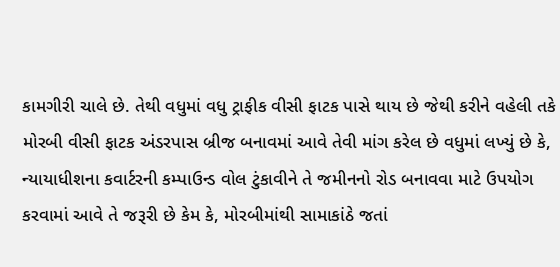કામગીરી ચાલે છે. તેથી વધુમાં વધુ ટ્રાફીક વીસી ફાટક પાસે થાય છે જેથી કરીને વહેલી તકે મોરબી વીસી ફાટક અંડરપાસ બ્રીજ બનાવમાં આવે તેવી માંગ કરેલ છે વધુમાં લખ્યું છે કે, ન્યાયાધીશના કવાર્ટરની કમ્પાઉન્ડ વોલ ટુંકાવીને તે જમીનનો રોડ બનાવવા માટે ઉપયોગ કરવામાં આવે તે જરૂરી છે કેમ કે, મોરબીમાંથી સામાકાંઠે જતાં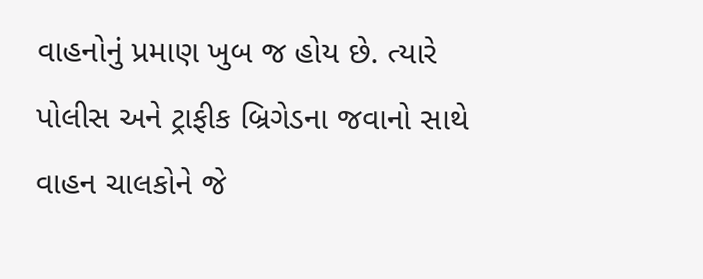વાહનોનું પ્રમાણ ખુબ જ હોય છે. ત્યારે પોલીસ અને ટ્રાફીક બ્રિગેડના જવાનો સાથે વાહન ચાલકોને જે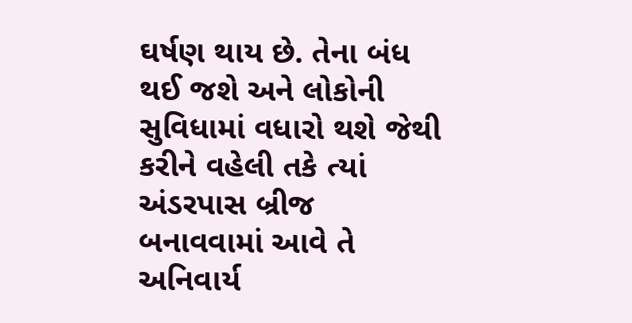ઘર્ષણ થાય છે. તેના બંધ થઈ જશે અને લોકોની સુવિધામાં વધારો થશે જેથી કરીને વહેલી તકે ત્યાં અંડરપાસ બ્રીજ બનાવવામાં આવે તે અનિવાર્ય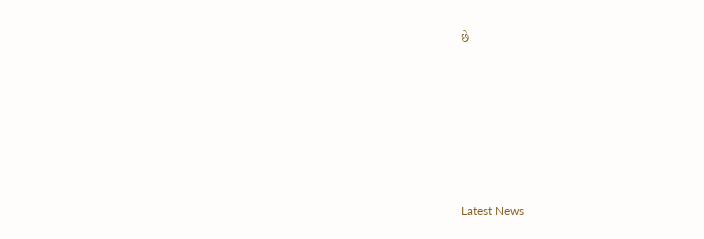છે






Latest News